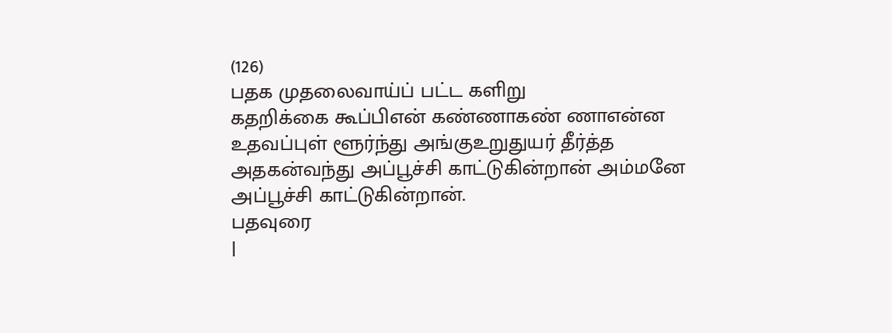(126)
பதக முதலைவாய்ப் பட்ட களிறு
கதறிக்கை கூப்பிஎன் கண்ணாகண் ணாஎன்ன
உதவப்புள் ளூர்ந்து அங்குஉறுதுயர் தீர்த்த
அதகன்வந்து அப்பூச்சி காட்டுகின்றான் அம்மனே அப்பூச்சி காட்டுகின்றான்.
பதவுரை
|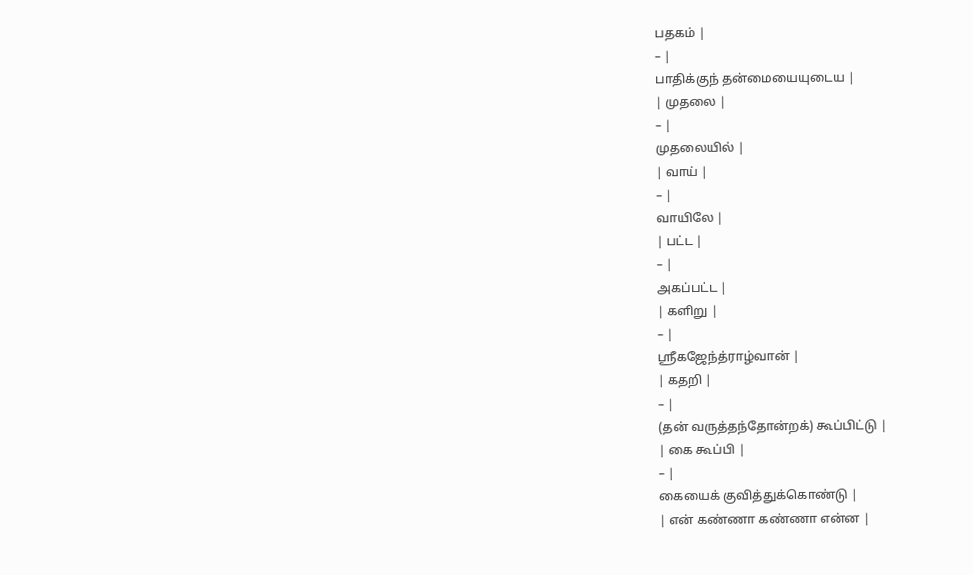பதகம் |
– |
பாதிக்குந் தன்மையையுடைய |
| முதலை |
– |
முதலையில் |
| வாய் |
– |
வாயிலே |
| பட்ட |
– |
அகப்பட்ட |
| களிறு |
– |
ஸ்ரீகஜேந்த்ராழ்வான் |
| கதறி |
– |
(தன் வருத்தந்தோன்றக்) கூப்பிட்டு |
| கை கூப்பி |
– |
கையைக் குவித்துக்கொண்டு |
| என் கண்ணா கண்ணா என்ன |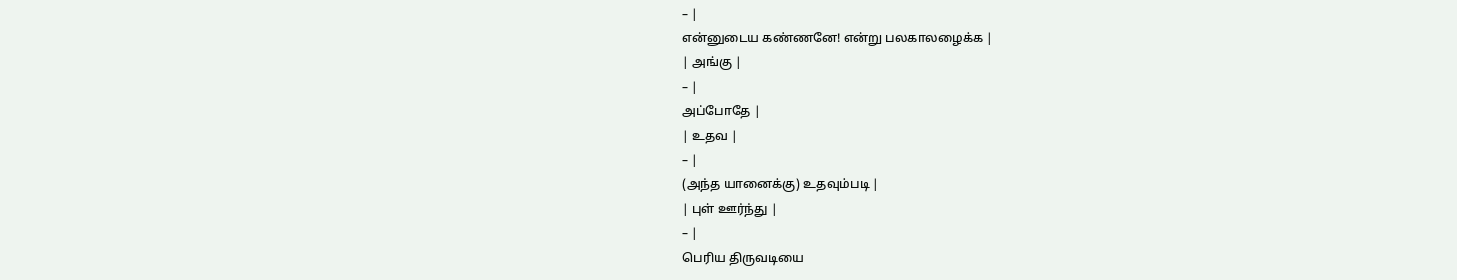– |
என்னுடைய கண்ணனே! என்று பலகாலழைக்க |
| அங்கு |
– |
அப்போதே |
| உதவ |
– |
(அந்த யானைக்கு) உதவும்படி |
| புள் ஊர்ந்து |
– |
பெரிய திருவடியை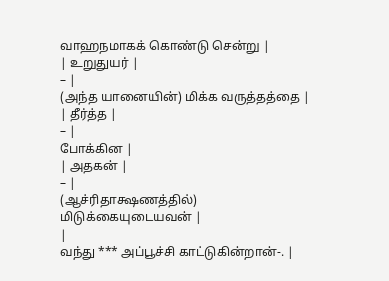வாஹநமாகக் கொண்டு சென்று |
| உறுதுயர் |
– |
(அந்த யானையின்) மிக்க வருத்தத்தை |
| தீர்த்த |
– |
போக்கின |
| அதகன் |
– |
(ஆச்ரிதாக்ஷணத்தில்) மிடுக்கையுடையவன் |
|
வந்து *** அப்பூச்சி காட்டுகின்றான்-. |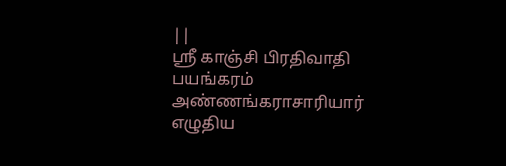||
ஸ்ரீ காஞ்சி பிரதிவாதி பயங்கரம் அண்ணங்கராசாரியார் எழுதிய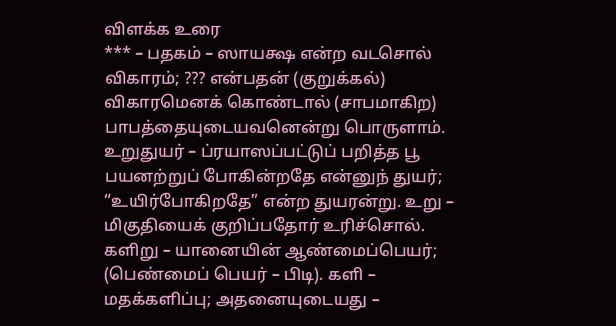விளக்க உரை
*** – பதகம் – ஸாயக்ஷ என்ற வடசொல் விகாரம்; ??? என்பதன் (குறுக்கல்) விகாரமெனக் கொண்டால் (சாபமாகிற) பாபத்தையுடையவனென்று பொருளாம். உறுதுயர் – ப்ரயாஸப்பட்டுப் பறித்த பூ பயனற்றுப் போகின்றதே என்னுந் துயர்; “உயிர்போகிறதே” என்ற துயரன்று. உறு – மிகுதியைக் குறிப்பதோர் உரிச்சொல். களிறு – யானையின் ஆண்மைப்பெயர்; (பெண்மைப் பெயர் – பிடி). களி – மதக்களிப்பு; அதனையுடையது –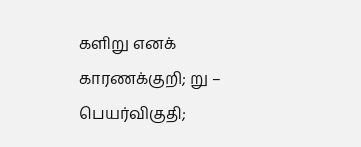களிறு எனக் காரணக்குறி; று – பெயர்விகுதி;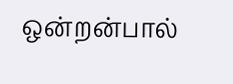ஒன்றன்பால்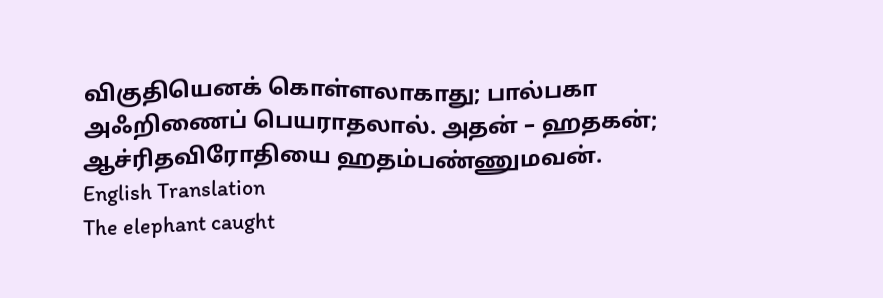விகுதியெனக் கொள்ளலாகாது; பால்பகா அஃறிணைப் பெயராதலால். அதன் – ஹதகன்; ஆச்ரிதவிரோதியை ஹதம்பண்ணுமவன்.
English Translation
The elephant caught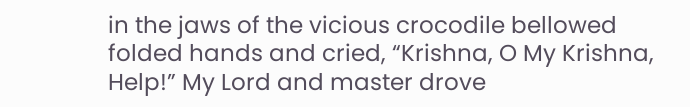in the jaws of the vicious crocodile bellowed folded hands and cried, “Krishna, O My Krishna, Help!” My Lord and master drove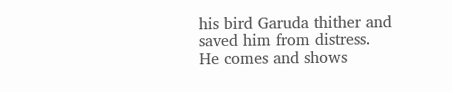his bird Garuda thither and saved him from distress. He comes and shows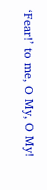‘Fear!’ to me, O My, O My!